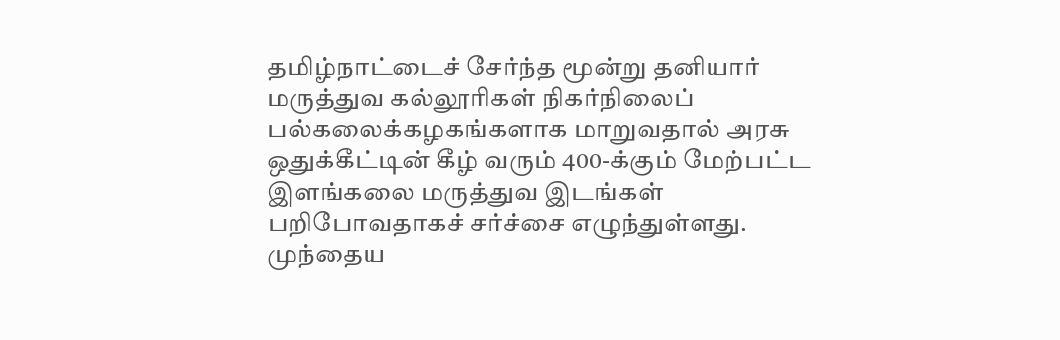தமிழ்நாட்டைச் சேர்ந்த மூன்று தனியார் மருத்துவ கல்லூரிகள் நிகர்நிலைப் பல்கலைக்கழகங்களாக மாறுவதால் அரசு ஒதுக்கீட்டின் கீழ் வரும் 400-க்கும் மேற்பட்ட இளங்கலை மருத்துவ இடங்கள் பறிபோவதாகச் சர்ச்சை எழுந்துள்ளது. முந்தைய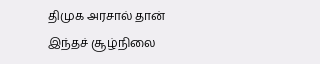திமுக அரசால் தான் இந்தச் சூழ்நிலை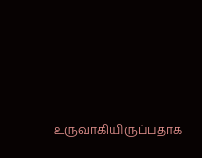உருவாகியிருப்பதாக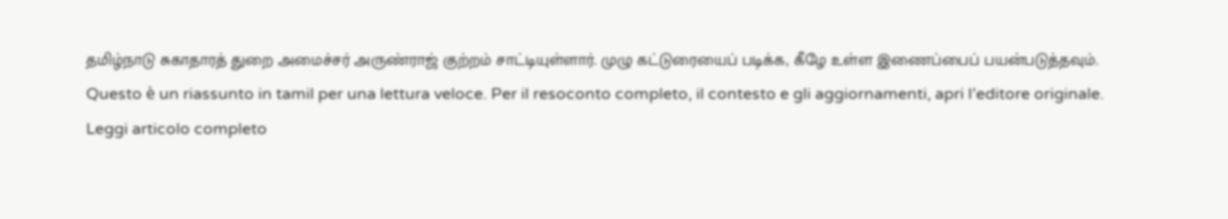தமிழ்நாடு சுகாதாரத் துறை அமைச்சர் அருண்ராஜ் குற்றம் சாட்டியுள்ளார். முழு கட்டுரையைப் படிக்க, கீழே உள்ள இணைப்பைப் பயன்படுத்தவும்.
Questo è un riassunto in tamil per una lettura veloce. Per il resoconto completo, il contesto e gli aggiornamenti, apri l’editore originale.
Leggi articolo completo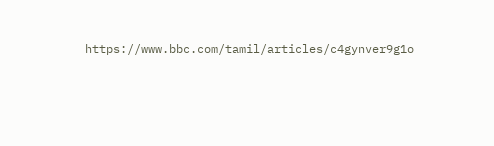https://www.bbc.com/tamil/articles/c4gynver9g1o